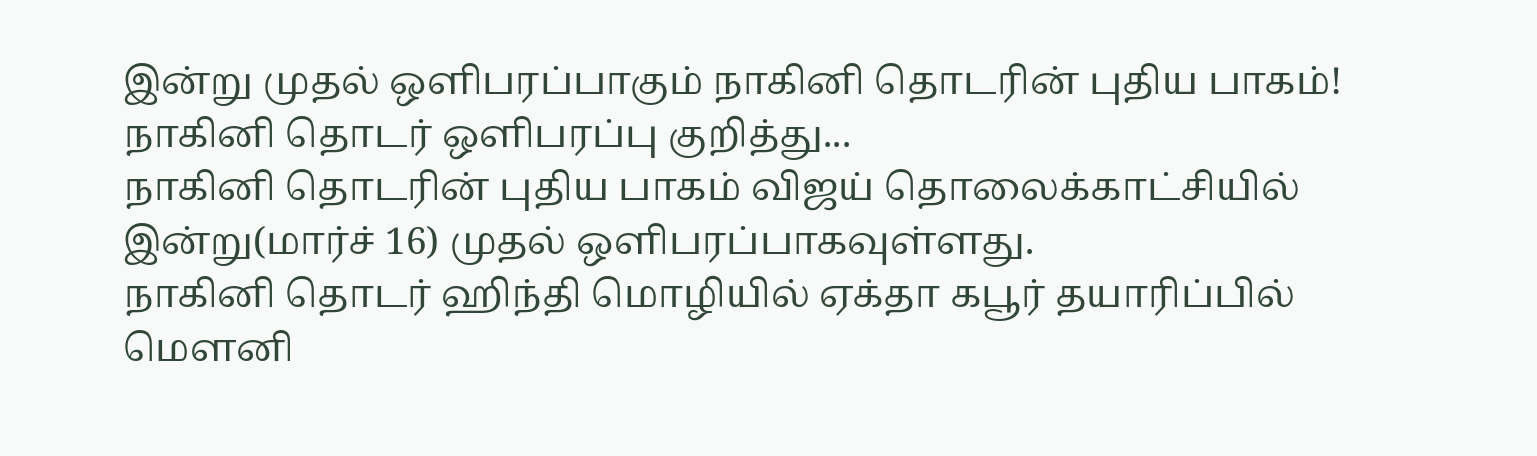இன்று முதல் ஒளிபரப்பாகும் நாகினி தொடரின் புதிய பாகம்!
நாகினி தொடர் ஒளிபரப்பு குறித்து...
நாகினி தொடரின் புதிய பாகம் விஜய் தொலைக்காட்சியில் இன்று(மார்ச் 16) முதல் ஒளிபரப்பாகவுள்ளது.
நாகினி தொடர் ஹிந்தி மொழியில் ஏக்தா கபூர் தயாரிப்பில் மௌனி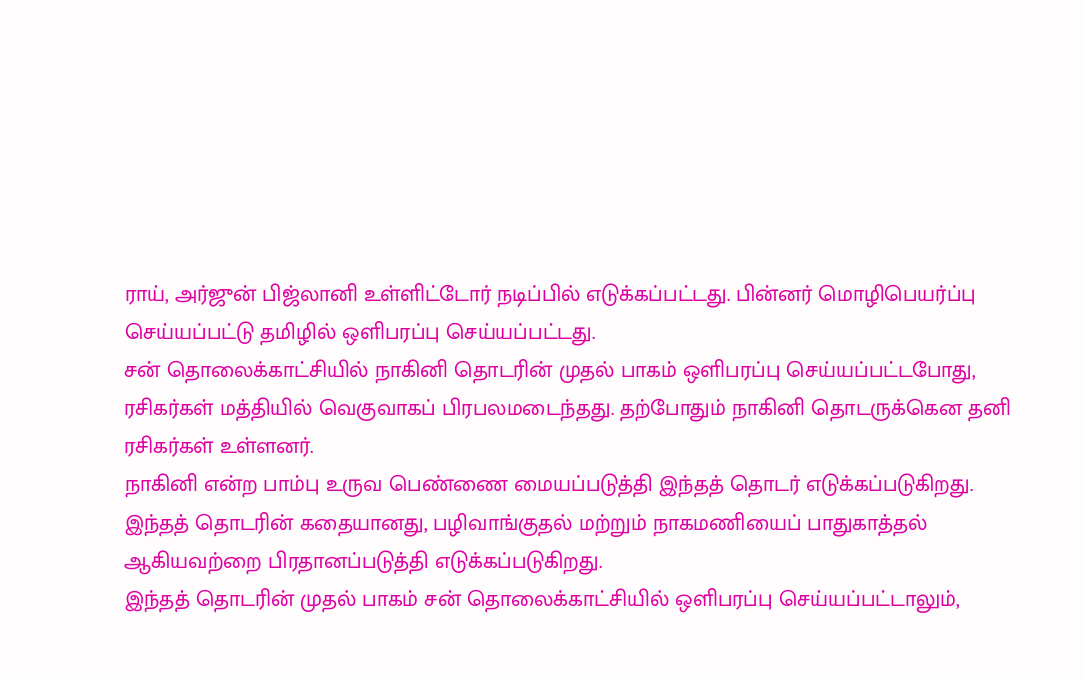ராய், அர்ஜுன் பிஜ்லானி உள்ளிட்டோர் நடிப்பில் எடுக்கப்பட்டது. பின்னர் மொழிபெயர்ப்பு செய்யப்பட்டு தமிழில் ஒளிபரப்பு செய்யப்பட்டது.
சன் தொலைக்காட்சியில் நாகினி தொடரின் முதல் பாகம் ஒளிபரப்பு செய்யப்பட்டபோது, ரசிகர்கள் மத்தியில் வெகுவாகப் பிரபலமடைந்தது. தற்போதும் நாகினி தொடருக்கென தனி ரசிகர்கள் உள்ளனர்.
நாகினி என்ற பாம்பு உருவ பெண்ணை மையப்படுத்தி இந்தத் தொடர் எடுக்கப்படுகிறது. இந்தத் தொடரின் கதையானது, பழிவாங்குதல் மற்றும் நாகமணியைப் பாதுகாத்தல் ஆகியவற்றை பிரதானப்படுத்தி எடுக்கப்படுகிறது.
இந்தத் தொடரின் முதல் பாகம் சன் தொலைக்காட்சியில் ஒளிபரப்பு செய்யப்பட்டாலும்,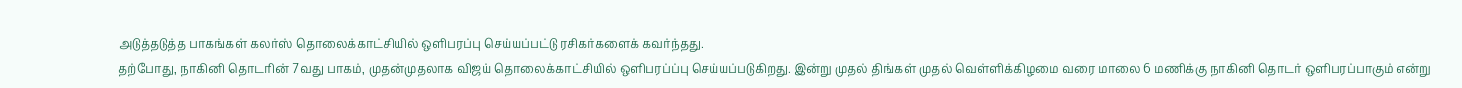அடுத்தடுத்த பாகங்கள் கலர்ஸ் தொலைக்காட்சியில் ஒளிபரப்பு செய்யப்பட்டு ரசிகர்களைக் கவர்ந்தது.
தற்போது, நாகினி தொடரின் 7வது பாகம், முதன்முதலாக விஜய் தொலைக்காட்சியில் ஒளிபரப்ப்பு செய்யப்படுகிறது. இன்று முதல் திங்கள் முதல் வெள்ளிக்கிழமை வரை மாலை 6 மணிக்கு நாகினி தொடர் ஒளிபரப்பாகும் என்று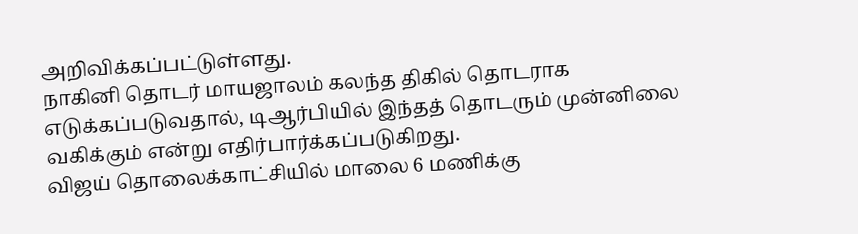அறிவிக்கப்பட்டுள்ளது.
நாகினி தொடர் மாயஜாலம் கலந்த திகில் தொடராக எடுக்கப்படுவதால், டிஆர்பியில் இந்தத் தொடரும் முன்னிலை வகிக்கும் என்று எதிர்பார்க்கப்படுகிறது.
விஜய் தொலைக்காட்சியில் மாலை 6 மணிக்கு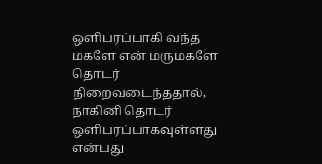ஒளிபரப்பாகி வந்த மகளே என் மருமகளே தொடர் நிறைவடைந்ததால், நாகினி தொடர் ஒளிபரப்பாகவுள்ளது என்பது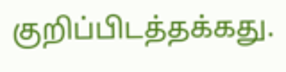குறிப்பிடத்தக்கது.